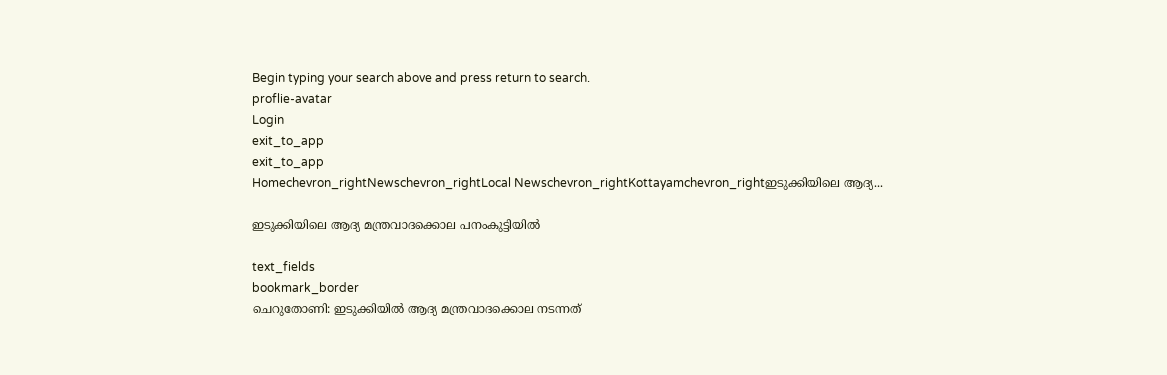Begin typing your search above and press return to search.
proflie-avatar
Login
exit_to_app
exit_to_app
Homechevron_rightNewschevron_rightLocal Newschevron_rightKottayamchevron_rightഇടുക്കിയിലെ ആദ്യ...

ഇടുക്കിയിലെ ആദ്യ മന്ത്രവാദക്കൊല പനംകുട്ടിയിൽ

text_fields
bookmark_border
ചെറുതോണി: ഇടുക്കിയിൽ ആദ്യ മന്ത്രവാദക്കൊല നടന്നത്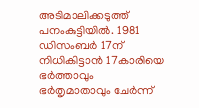അടിമാലിക്കടുത്ത് പനംകുട്ടിയിൽ. 1981 ഡിസംബർ 17ന് നിധികിട്ടാൻ 17കാരിയെ ഭർത്താവും ഭർതൃമാതാവും ചേർന്ന്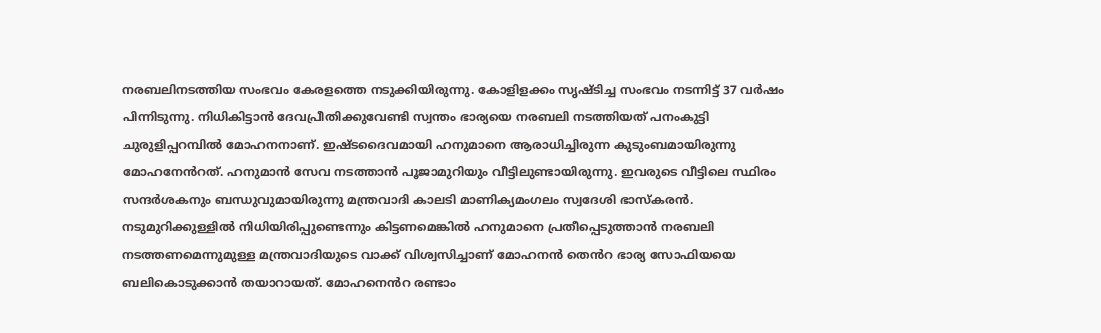നരബലിനടത്തിയ സംഭവം കേരളത്തെ നടുക്കിയിരുന്നു. കോളിളക്കം സൃഷ്ടിച്ച സംഭവം നടന്നിട്ട് 37 വർഷം പിന്നിടുന്നു. നിധികിട്ടാൻ ദേവപ്രീതിക്കുവേണ്ടി സ്വന്തം ഭാര്യയെ നരബലി നടത്തിയത് പനംകുട്ടി ചുരുളിപ്പറമ്പിൽ മോഹനനാണ്. ഇഷ്ടദൈവമായി ഹനുമാനെ ആരാധിച്ചിരുന്ന കുടുംബമായിരുന്നു മോഹനേൻറത്. ഹനുമാൻ സേവ നടത്താൻ പൂജാമുറിയും വീട്ടിലുണ്ടായിരുന്നു. ഇവരുടെ വീട്ടിലെ സ്ഥിരം സന്ദർശകനും ബന്ധുവുമായിരുന്നു മന്ത്രവാദി കാലടി മാണിക്യമംഗലം സ്വദേശി ഭാസ്കരൻ. നടുമുറിക്കുള്ളിൽ നിധിയിരിപ്പുണ്ടെന്നും കിട്ടണമെങ്കിൽ ഹനുമാനെ പ്രതീപ്പെടുത്താൻ നരബലി നടത്തണമെന്നുമുള്ള മന്ത്രവാദിയുടെ വാക്ക് വിശ്വസിച്ചാണ് മോഹനൻ തെൻറ ഭാര്യ സോഫിയയെ ബലികൊടുക്കാൻ തയാറായത്. മോഹനെൻറ രണ്ടാം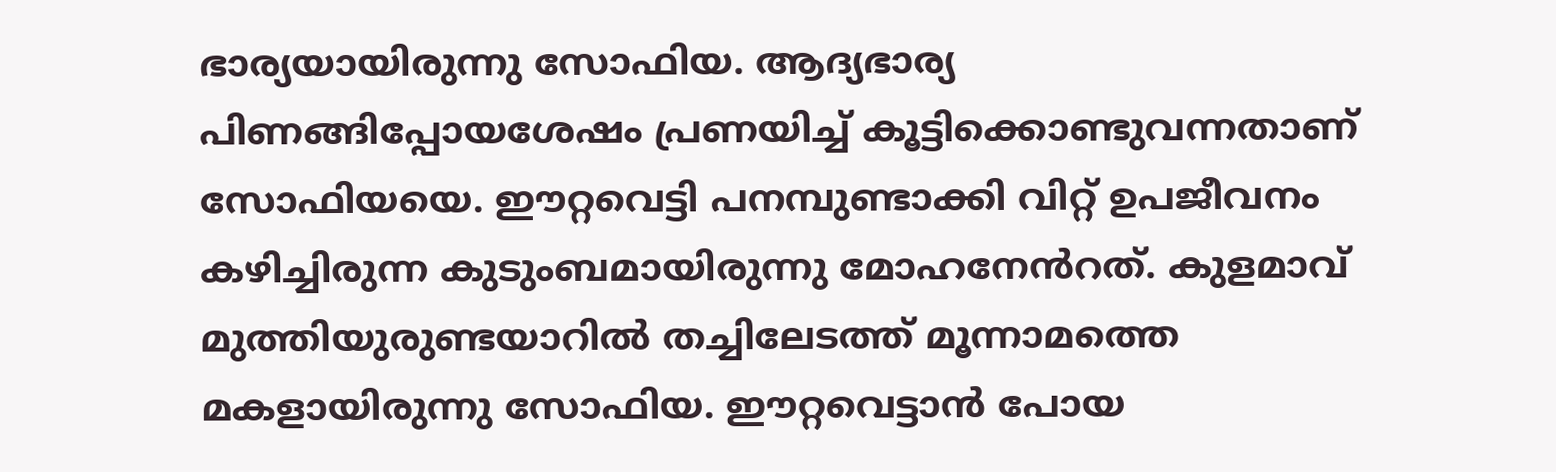ഭാര്യയായിരുന്നു സോഫിയ. ആദ്യഭാര്യ പിണങ്ങിപ്പോയശേഷം പ്രണയിച്ച് കൂട്ടിക്കൊണ്ടുവന്നതാണ് സോഫിയയെ. ഈറ്റവെട്ടി പനമ്പുണ്ടാക്കി വിറ്റ് ഉപജീവനം കഴിച്ചിരുന്ന കുടുംബമായിരുന്നു മോഹനേൻറത്. കുളമാവ് മുത്തിയുരുണ്ടയാറിൽ തച്ചിലേടത്ത് മൂന്നാമത്തെ മകളായിരുന്നു സോഫിയ. ഈറ്റവെട്ടാൻ പോയ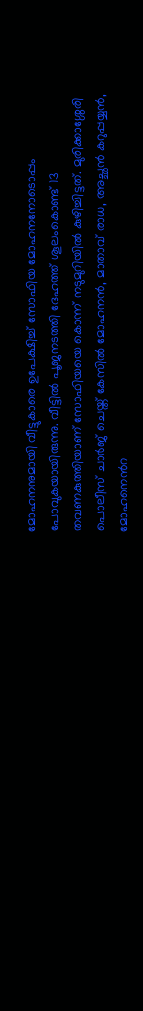മോഹനനുമായി വീട്ടുകാരെ ഉപേക്ഷിച്ച് സോഫിയ മോഹനനോടൊപ്പം പോവുകയായിരുന്നു. വീട്ടിൽ പൂജനടത്തി ദേഹത്ത് ശൂലംകൊണ്ട് 13 തവണകുത്തിയാണ് സോഫിയയെ കൊന്ന് നടുമുറിയിൽ കുഴിച്ചിട്ടത്. മുരിക്കാശ്ശേരി പൊലീസ് ചാർജ് ചെയ്ത് കേസിൽ മോഹനൻ, മാതാവ് രാധ, അച്ഛൻ കറുപ്പയ്യൻ, മോഹനെൻറ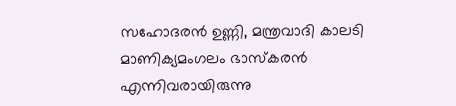സഹോദരൻ ഉണ്ണി, മന്ത്രവാദി കാലടി മാണിക്യമംഗലം ഭാസ്കരൻ എന്നിവരായിരുന്നു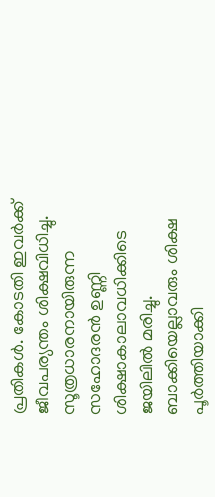പ്രതികൾ. കോടതി ഇവർക്ക് ജീവപര്യന്തം ശിക്ഷവിധിച്ചു. സൂത്രധാരനായിരുന്ന സഹോദരൻ ഉണ്ണി ശിക്ഷാകാലാവധിക്കിടെ ജയിലിൽ മരിച്ചു. ബാക്കിയെല്ലാവരും ശിക്ഷ പൂർത്തിയാക്കി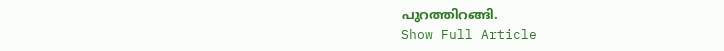പുറത്തിറങ്ങി.
Show Full Article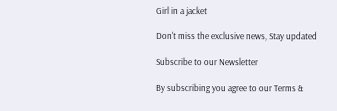Girl in a jacket

Don't miss the exclusive news, Stay updated

Subscribe to our Newsletter

By subscribing you agree to our Terms &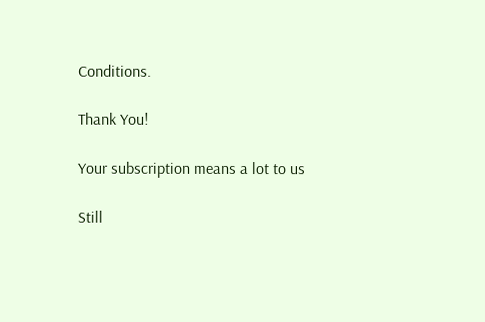Conditions.

Thank You!

Your subscription means a lot to us

Still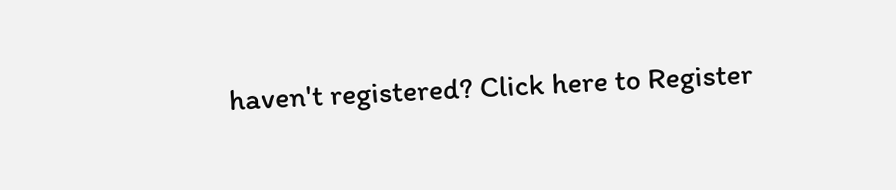haven't registered? Click here to Register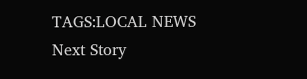TAGS:LOCAL NEWS
Next Story